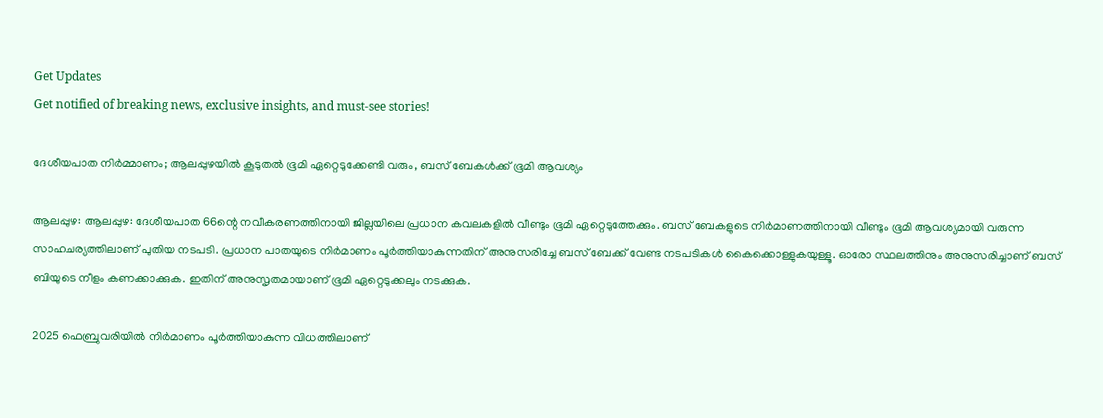Get Updates
Get notified of breaking news, exclusive insights, and must-see stories!

ദേശീയപാത നിർമ്മാണം; ആലപ്പുഴയിൽ കൂടുതൽ ഭൂമി ഏറ്റെടുക്കേണ്ടി വരും, ബസ് ബേകൾക്ക് ഭൂമി ആവശ്യം

ആലപ്പുഴ: ആലപ്പുഴ: ദേശീയപാത 66ന്റെ നവീകരണത്തിനായി ജില്ലയിലെ പ്രധാന കവലകളിൽ വീണ്ടും ഭൂമി ഏറ്റെടുത്തേക്കും. ബസ് ബേകളുടെ നിർമാണത്തിനായി വീണ്ടും ഭൂമി ആവശ്യമായി വരുന്ന സാഹചര്യത്തിലാണ് പുതിയ നടപടി. പ്രധാന പാതയുടെ നിർമാണം പൂർത്തിയാകുന്നതിന് അനുസരിച്ചേ ബസ് ബേക്ക് വേണ്ട നടപടികൾ കൈക്കൊള്ളുകയുള്ളൂ. ഓരോ സ്ഥലത്തിനും അനുസരിച്ചാണ് ബസ് ബിയുടെ നീളം കണക്കാക്കുക. ഇതിന് അനുസൃതമായാണ് ഭൂമി ഏറ്റെടുക്കലും നടക്കുക.

2025 ഫെബ്രുവരിയിൽ നിർമാണം പൂർത്തിയാകുന്ന വിധത്തിലാണ്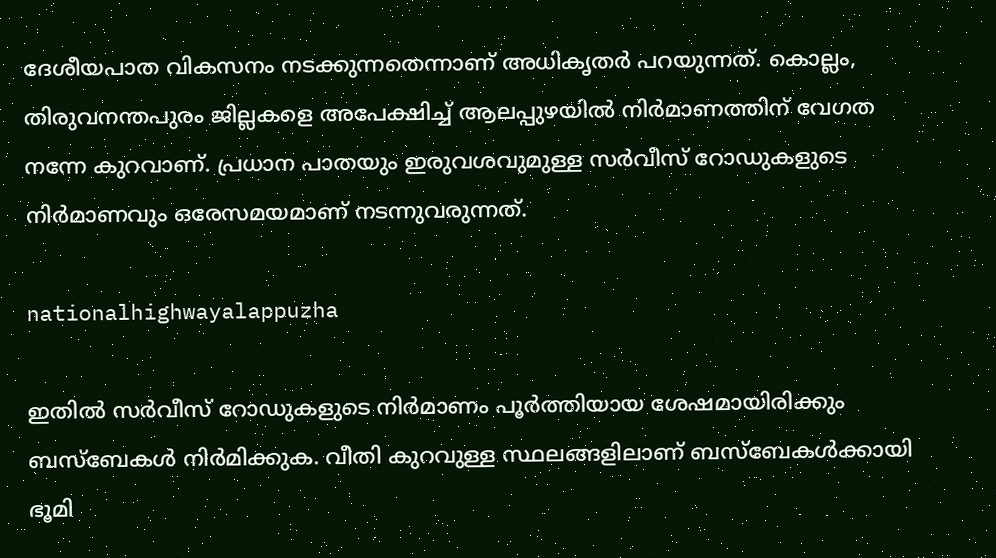ദേശീയപാത വികസനം നടക്കുന്നതെന്നാണ് അധികൃതർ പറയുന്നത്. കൊല്ലം, തിരുവനന്തപുരം ജില്ലകളെ അപേക്ഷിച്ച് ആലപ്പുഴയിൽ നിർമാണത്തിന് വേഗത നന്നേ കുറവാണ്. പ്രധാന പാതയും ഇരുവശവുമുള്ള സർവീസ് റോഡുകളുടെ നിർമാണവും ഒരേസമയമാണ് നടന്നുവരുന്നത്.

nationalhighwayalappuzha

ഇതിൽ സർവീസ് റോഡുകളുടെ നിർമാണം പൂർത്തിയായ ശേഷമായിരിക്കും ബസ്ബേകൾ നിർമിക്കുക. വീതി കുറവുള്ള സ്ഥലങ്ങളിലാണ് ബസ്ബേകൾക്കായി ഭൂമി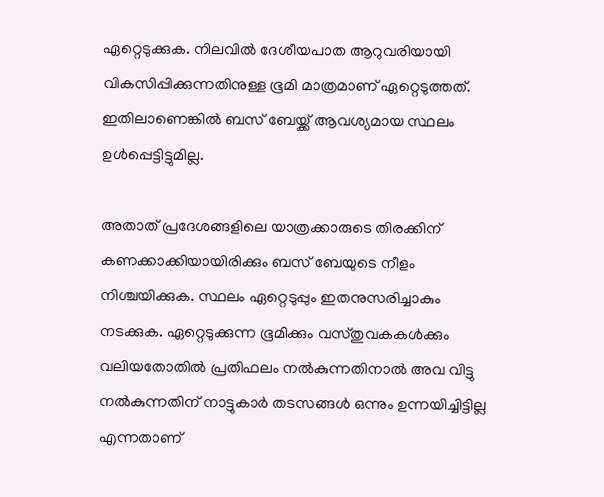ഏറ്റെടുക്കുക. നിലവിൽ ദേശീയപാത ആറുവരിയായി വികസിപ്പിക്കുന്നതിനുള്ള ഭൂമി മാത്രമാണ് ഏറ്റെടുത്തത്. ഇതിലാണെങ്കിൽ ബസ് ബേയ്ക്ക് ആവശ്യമായ സ്ഥലം ഉൾപ്പെട്ടിട്ടുമില്ല.

അതാത് പ്രദേശങ്ങളിലെ യാത്രക്കാരുടെ തിരക്കിന് കണക്കാക്കിയായിരിക്കും ബസ് ബേയുടെ നീളം നിശ്ചയിക്കുക. സ്ഥലം ഏറ്റെടുപ്പും ഇതനുസരിച്ചാകും നടക്കുക. ഏറ്റെടുക്കുന്ന ഭൂമിക്കും വസ്‌തുവകകൾക്കും വലിയതോതിൽ പ്രതിഫലം നൽകുന്നതിനാൽ അവ വിട്ടു നൽകുന്നതിന് നാട്ടുകാർ തടസങ്ങൾ ഒന്നും ഉന്നയിച്ചിട്ടില്ല എന്നതാണ്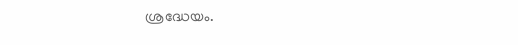ശ്രദ്ധേയം.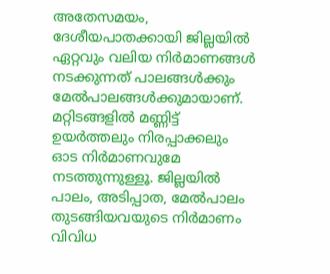അതേസമയം, ദേശീയപാതക്കായി ജില്ലയിൽ ഏറ്റവും വലിയ നിർമാണങ്ങൾ നടക്കുന്നത് പാലങ്ങൾക്കും മേൽപാലങ്ങൾക്കുമായാണ്. മറ്റിടങ്ങളിൽ മണ്ണിട്ട് ഉയർത്തലും നിരപ്പാക്കലും ഓട നിർമാണവുമേ നടത്തുന്നുള്ളൂ. ജില്ലയിൽ പാലം, അടിപ്പാത, മേൽപാലം തുടങ്ങിയവയുടെ നിർമാണം വിവിധ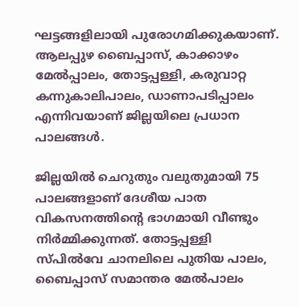ഘട്ടങ്ങളിലായി പുരോഗമിക്കുകയാണ്. ആലപ്പുഴ ബൈപ്പാസ്, കാക്കാഴം മേൽപ്പാലം, തോട്ടപ്പള്ളി, കരുവാറ്റ കന്നുകാലിപാലം, ഡാണാപടിപ്പാലം എന്നിവയാണ് ജില്ലയിലെ പ്രധാന പാലങ്ങൾ.

ജില്ലയിൽ ചെറുതും വലുതുമായി 75 പാലങ്ങളാണ് ദേശീയ പാത വികസനത്തിന്റെ ഭാഗമായി വീണ്ടും നിർമ്മിക്കുന്നത്. തോട്ടപ്പള്ളി സ്‌പിൽവേ ചാനലിലെ പുതിയ പാലം, ബൈപ്പാസ് സമാന്തര മേൽപാലം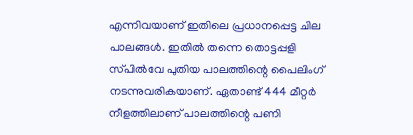എന്നിവയാണ് ഇതിലെ പ്രധാനപ്പെട്ട ചില പാലങ്ങൾ. ഇതിൽ തന്നെ തൊട്ടപ്പളി സ്‌പിൽവേ പുതിയ പാലത്തിന്റെ പൈലിംഗ് നടന്നുവരികയാണ്. ഏതാണ്ട് 444 മീറ്റർ നീളത്തിലാണ് പാലത്തിന്റെ പണി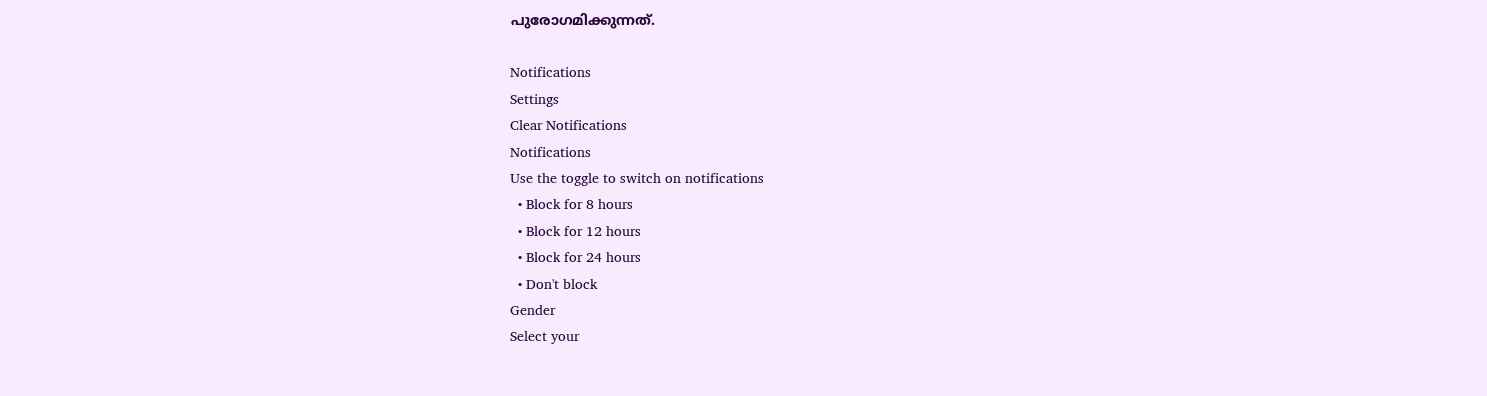പുരോഗമിക്കുന്നത്.

Notifications
Settings
Clear Notifications
Notifications
Use the toggle to switch on notifications
  • Block for 8 hours
  • Block for 12 hours
  • Block for 24 hours
  • Don't block
Gender
Select your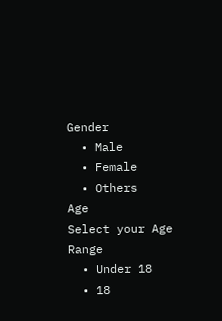Gender
  • Male
  • Female
  • Others
Age
Select your Age Range
  • Under 18
  • 18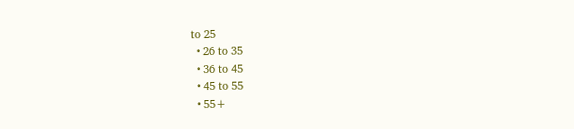to 25
  • 26 to 35
  • 36 to 45
  • 45 to 55
  • 55+